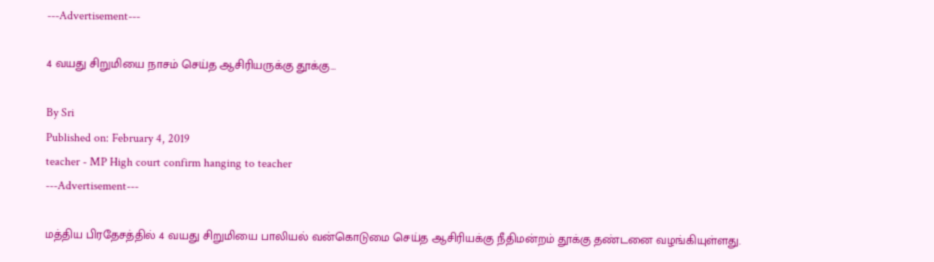---Advertisement---

4 வயது சிறுமியை நாசம் செய்த ஆசிரியருக்கு தூக்கு…

By Sri
Published on: February 4, 2019
teacher - MP High court confirm hanging to teacher
---Advertisement---

மத்திய பிரதேசத்தில் 4 வயது சிறுமியை பாலியல் வன்கொடுமை செய்த ஆசிரியக்கு நீதிமன்றம் தூக்கு தண்டனை வழங்கியுள்ளது.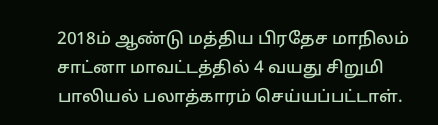2018ம் ஆண்டு மத்திய பிரதேச மாநிலம் சாட்னா மாவட்டத்தில் 4 வயது சிறுமி பாலியல் பலாத்காரம் செய்யப்பட்டாள்.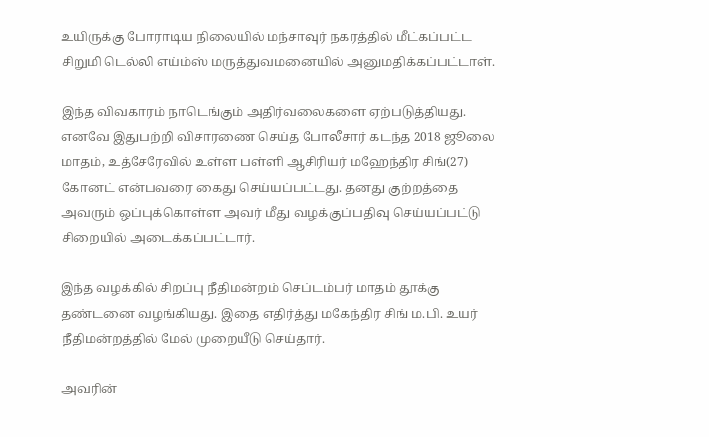உயிருக்கு போராடிய நிலையில் மந்சாவுர் நகரத்தில் மீட்கப்பட்ட சிறுமி டெல்லி எய்ம்ஸ் மருத்துவமனையில் அனுமதிக்கப்பட்டாள்.

இந்த விவகாரம் நாடெங்கும் அதிர்வலைகளை ஏற்படுத்தியது. எனவே இதுபற்றி விசாரணை செய்த போலீசார் கடந்த 2018 ஜூலை மாதம், உத்சேரேவில் உள்ள பள்ளி ஆசிரியர் மஹேந்திர சிங்(27) கோனட் என்பவரை கைது செய்யப்பட்டது. தனது குற்றத்தை அவரும் ஒப்புக்கொள்ள அவர் மீது வழக்குப்பதிவு செய்யப்பட்டு சிறையில் அடைக்கப்பட்டார்.

இந்த வழக்கில் சிறப்பு நீதிமன்றம் செப்டம்பர் மாதம் தூக்கு தண்டனை வழங்கியது. இதை எதிர்த்து மகேந்திர சிங் ம.பி. உயர் நீதிமன்றத்தில் மேல் முறையீடு செய்தார்.

அவரின்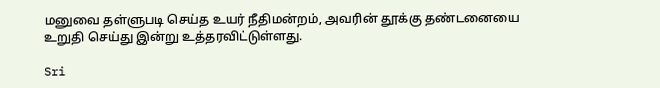மனுவை தள்ளுபடி செய்த உயர் நீதிமன்றம், அவரின் தூக்கு தண்டனையை உறுதி செய்து இன்று உத்தரவிட்டுள்ளது.

Sri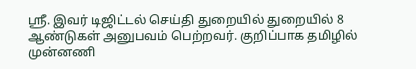ஸ்ரீ. இவர் டிஜிட்டல் செய்தி துறையில் துறையில் 8 ஆண்டுகள் அனுபவம் பெற்றவர். குறிப்பாக தமிழில் முன்னணி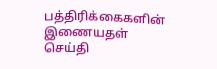பத்திரிக்கைகளின் இணையதள் செய்தி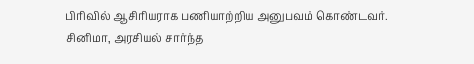பிரிவில் ஆசிரியராக பணியாற்றிய அனுபவம் கொண்டவர். சினிமா, அரசியல் சார்ந்த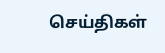செய்திகள்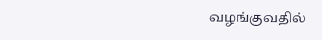வழங்குவதில்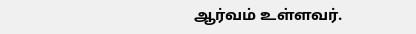ஆர்வம் உள்ளவர்.